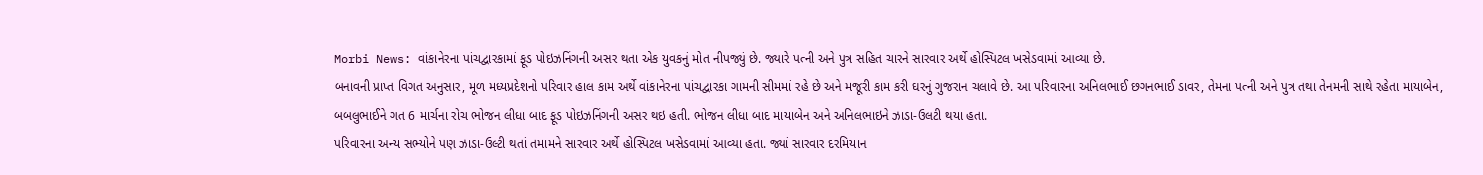Morbi News: વાંકાનેરના પાંચદ્વારકામાં ફૂડ પોઇઝનિંગની અસર થતા એક યુવકનું મોત નીપજ્યું છે. જ્યારે પત્ની અને પુત્ર સહિત ચારને સારવાર અર્થે હોસ્પિટલ ખસેડવામાં આવ્યા છે.
બનાવની પ્રાપ્ત વિગત અનુસાર, મૂળ મધ્યપ્રદેશનો પરિવાર હાલ કામ અર્થે વાંકાનેરના પાંચદ્વારકા ગામની સીમમાં રહે છે અને મજૂરી કામ કરી ઘરનું ગુજરાન ચલાવે છે. આ પરિવારના અનિલભાઈ છગનભાઈ ડાવર, તેમના પત્ની અને પુત્ર તથા તેનમની સાથે રહેતા માયાબેન, બબલુભાઈને ગત 6 માર્ચના રોચ ભોજન લીધા બાદ ફૂડ પોઇઝનિંગની અસર થઇ હતી. ભોજન લીધા બાદ માયાબેન અને અનિલભાઇને ઝાડા-ઉલટી થયા હતા.
પરિવારના અન્ય સભ્યોને પણ ઝાડા-ઉલ્ટી થતાં તમામને સારવાર અર્થે હોસ્પિટલ ખસેડવામાં આવ્યા હતા. જ્યાં સારવાર દરમિયાન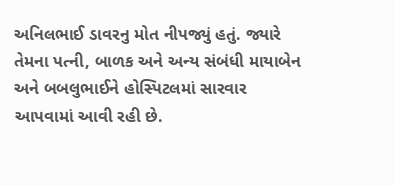અનિલભાઈ ડાવરનુ મોત નીપજ્યું હતું. જ્યારે તેમના પત્ની, બાળક અને અન્ય સંબંધી માયાબેન અને બબલુભાઈને હોસ્પિટલમાં સારવાર આપવામાં આવી રહી છે.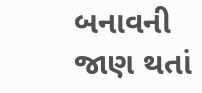બનાવની જાણ થતાં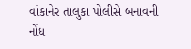વાંકાનેર તાલુકા પોલીસે બનાવની નોંધ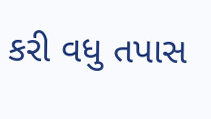કરી વધુ તપાસ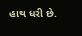હાથ ધરી છે.